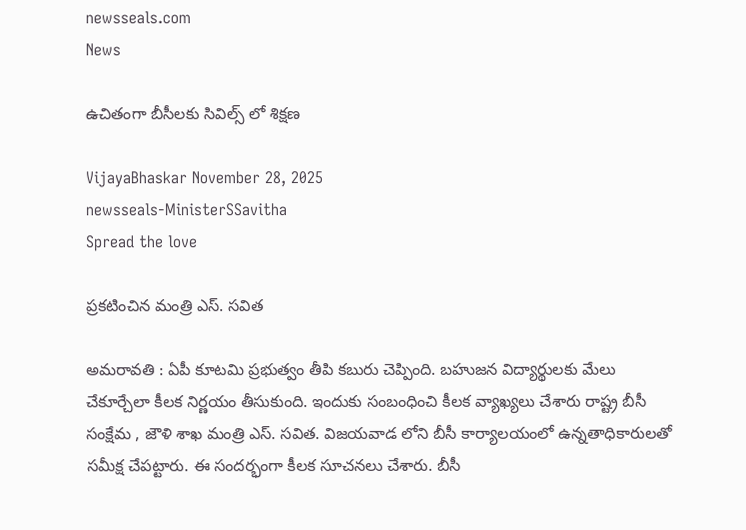newsseals.com
News

ఉచితంగా బీసీలకు సివిల్స్ లో శిక్ష‌ణ

VijayaBhaskar November 28, 2025
newsseals-MinisterSSavitha
Spread the love

ప్ర‌క‌టించిన మంత్రి ఎస్. స‌విత

అమ‌రావ‌తి : ఏపీ కూటమి ప్ర‌భుత్వం తీపి క‌బురు చెప్పింది. బ‌హుజ‌న విద్యార్థుల‌కు మేలు చేకూర్చేలా కీల‌క నిర్ణ‌యం తీసుకుంది. ఇందుకు సంబంధించి కీల‌క వ్యాఖ్య‌లు చేశారు రాష్ట్ర బీసీ సంక్షేమ , జౌళి శాఖ మంత్రి ఎస్. స‌విత‌. విజ‌య‌వాడ లోని బీసీ కార్యాల‌యంలో ఉన్న‌తాధికారుల‌తో స‌మీక్ష చేప‌ట్టారు. ఈ సంద‌ర్భంగా కీల‌క సూచ‌న‌లు చేశారు. బీసీ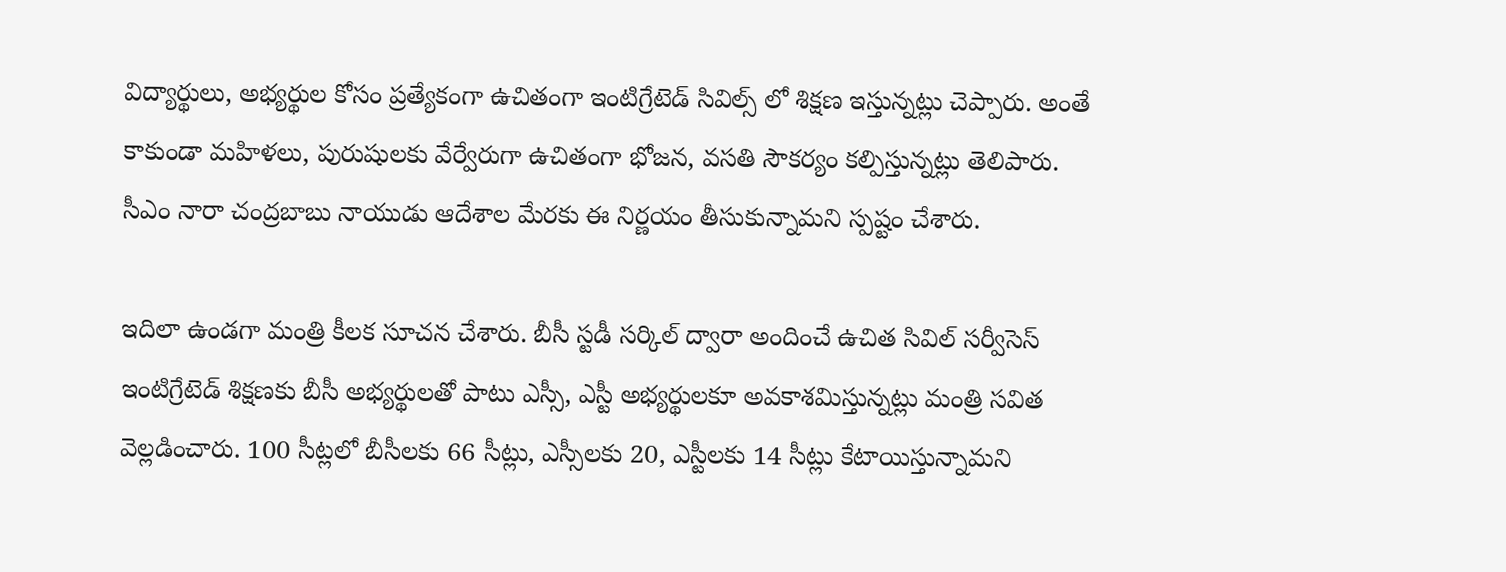విద్యార్థులు, అభ్య‌ర్థుల కోసం ప్ర‌త్యేకంగా ఉచితంగా ఇంటిగ్రేటెడ్ సివిల్స్ లో శిక్ష‌ణ ఇస్తున్న‌ట్లు చెప్పారు. అంతే కాకుండా మ‌హిళ‌లు, పురుషుల‌కు వేర్వేరుగా ఉచితంగా భోజ‌న‌, వ‌స‌తి సౌక‌ర్యం క‌ల్పిస్తున్న‌ట్లు తెలిపారు. సీఎం నారా చంద్ర‌బాబు నాయుడు ఆదేశాల మేర‌కు ఈ నిర్ణ‌యం తీసుకున్నామ‌ని స్ప‌ష్టం చేశారు.

ఇదిలా ఉండ‌గా మంత్రి కీల‌క సూచ‌న చేశారు. బీసీ స్టడీ సర్కిల్ ద్వారా అందించే ఉచిత సివిల్ సర్వీసెస్ ఇంటిగ్రేటెడ్ శిక్షణకు బీసీ అభ్యర్థులతో పాటు ఎస్సీ, ఎస్టీ అభ్యర్థులకూ అవకాశమిస్తున్నట్లు మంత్రి సవిత వెల్లడించారు. 100 సీట్లలో బీసీలకు 66 సీట్లు, ఎస్సీలకు 20, ఎస్టీలకు 14 సీట్లు కేటాయిస్తున్నామని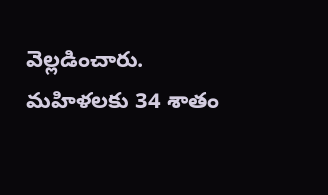వెల్ల‌డించారు. మహిళలకు 34 శాతం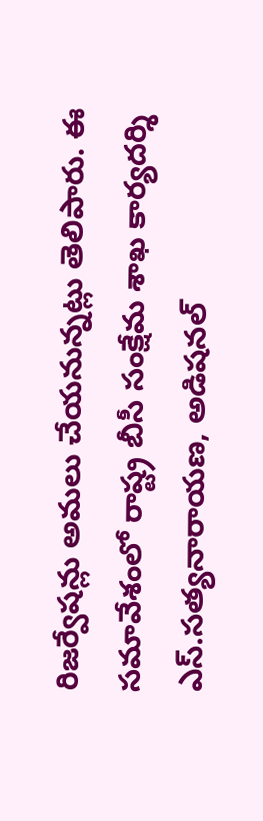రిజర్వేషన్లు అమలు చేయనున్నట్లు తెలిపారు. ఈ సమావేశంలో రాష్ట్ర బీసీ సంక్షేమ శాఖ కార్యదర్శి ఎస్.సత్యనారాయణ, అడిషనల్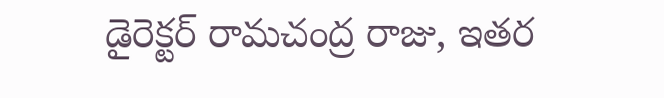డైరెక్టర్ రామచంద్ర రాజు, ఇతర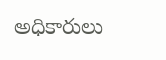అధికారులు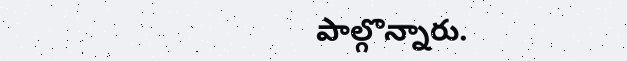పాల్గొన్నారు.